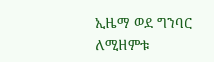ኢዜማ ወደ ግንባር ለሚዘምቱ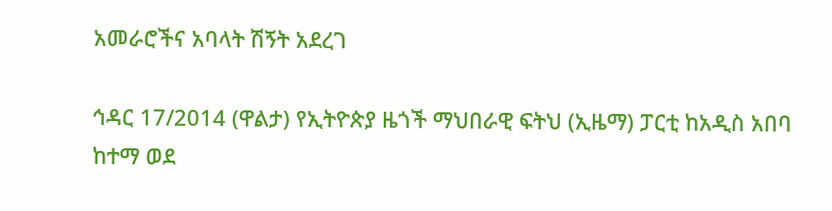አመራሮችና አባላት ሽኝት አደረገ

ኅዳር 17/2014 (ዋልታ) የኢትዮጵያ ዜጎች ማህበራዊ ፍትህ (ኢዜማ) ፓርቲ ከአዲስ አበባ ከተማ ወደ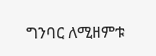ግንባር ለሚዘምቱ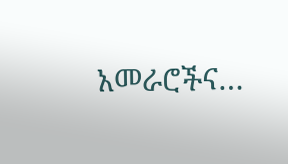አመራሮችና…